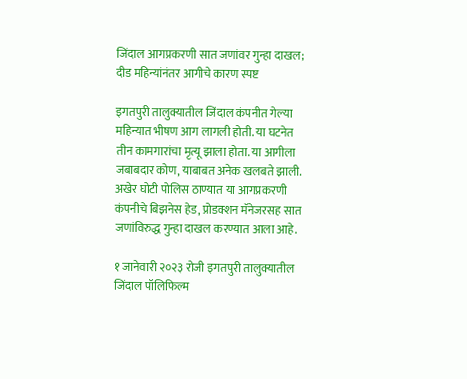जिंदाल आगप्रकरणी सात जणांवर गुन्हा दाखल; दीड महिन्यांनंतर आगीचे कारण स्पष्ट

इगतपुरी तालुक्यातील जिंदाल कंपनीत गेल्या महिन्यात भीषण आग लागली होती. या घटनेत तीन कामगारांचा मृत्यू झाला होता. या आगीला जबाबदार कोण, याबाबत अनेक खलबते झाली. अखेर घोटी पोलिस ठाण्यात या आगप्रकरणी कंपनीचे बिझनेस हेड, प्रोडक्शन मॅनेजरसह सात जणांविरुद्ध गुन्हा दाखल करण्यात आला आहे.

१ जानेवारी २०२३ रोजी इगतपुरी तालुक्यातील जिंदाल पॉलिफिल्म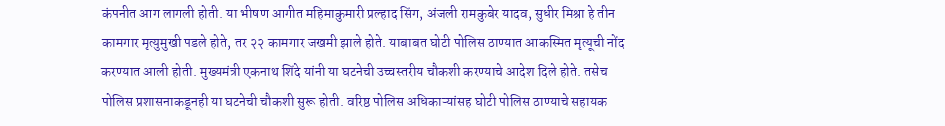कंपनीत आग लागली होती. या भीषण आगीत महिमाकुमारी प्रल्हाद सिंग, अंजली रामकुबेर यादव, सुधीर मिश्रा हे तीन कामगार मृत्युमुखी पडले होते, तर २२ कामगार जखमी झाले होते. याबाबत घोटी पोलिस ठाण्यात आकस्मित मृत्यूची नोंद करण्यात आली होती. मुख्यमंत्री एकनाथ शिंदे यांनी या घटनेची उच्चस्तरीय चौकशी करण्याचे आदेश दिले होते. तसेच पोलिस प्रशासनाकडूनही या घटनेची चौकशी सुरू होती. वरिष्ठ पोलिस अधिकाऱ्यांसह घोटी पोलिस ठाण्याचे सहायक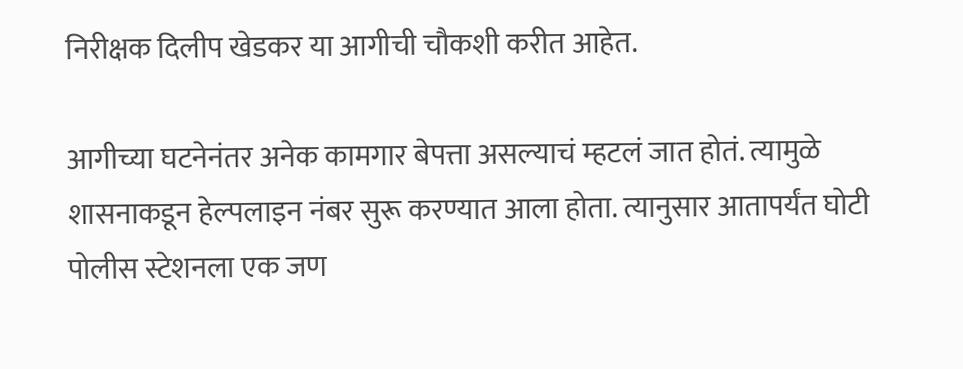निरीक्षक दिलीप खेडकर या आगीची चौकशी करीत आहेत.

आगीच्या घटनेनंतर अनेक कामगार बेपत्ता असल्याचं म्हटलं जात होतं. त्यामुळे शासनाकडून हेल्पलाइन नंबर सुरू करण्यात आला होता. त्यानुसार आतापर्यंत घोटी पोलीस स्टेशनला एक जण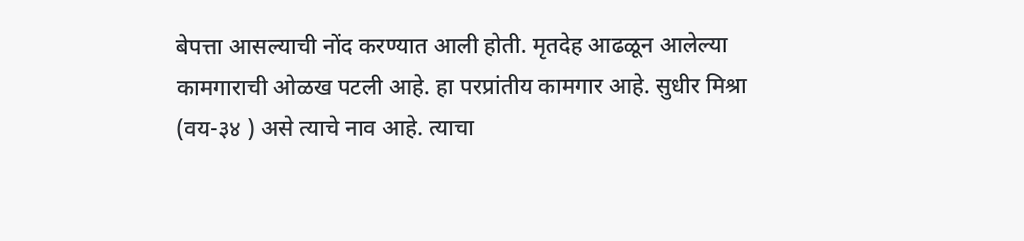बेपत्ता आसल्याची नोंद करण्यात आली होती. मृतदेह आढळून आलेल्या कामगाराची ओळख पटली आहे. हा परप्रांतीय कामगार आहे. सुधीर मिश्रा (वय-३४ ) असे त्याचे नाव आहे. त्याचा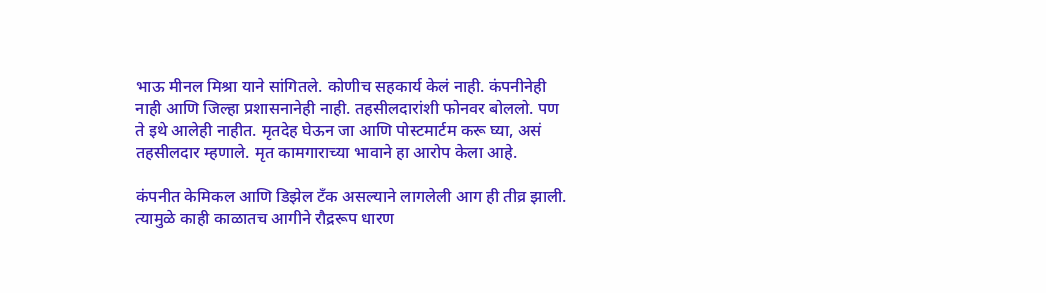भाऊ मीनल मिश्रा याने सांगितले. कोणीच सहकार्य केलं नाही. कंपनीनेही नाही आणि जिल्हा प्रशासनानेही नाही. तहसीलदारांशी फोनवर बोललो. पण ते इथे आलेही नाहीत. मृतदेह घेऊन जा आणि पोस्टमार्टम करू घ्या, असं तहसीलदार म्हणाले. मृत कामगाराच्या भावाने हा आरोप केला आहे.

कंपनीत केमिकल आणि डिझेल टँक असल्याने लागलेली आग ही तीव्र झाली. त्यामुळे काही काळातच आगीने रौद्ररूप धारण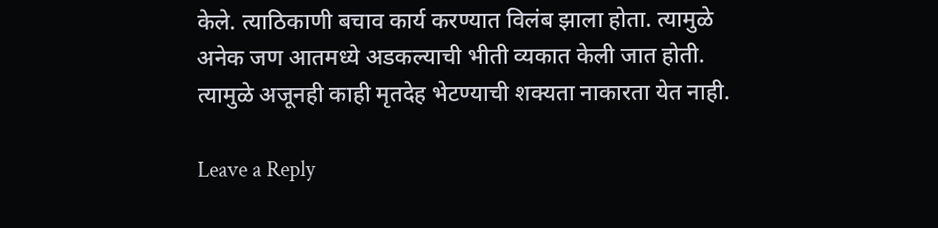केले. त्याठिकाणी बचाव कार्य करण्यात विलंब झाला होता. त्यामुळे अनेक जण आतमध्ये अडकल्याची भीती व्यकात केली जात होती. त्यामुळे अजूनही काही मृतदेह भेटण्याची शक्यता नाकारता येत नाही.

Leave a Reply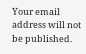Your email address will not be published.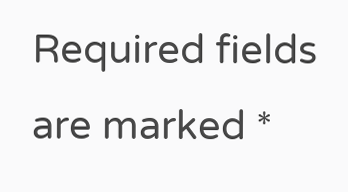Required fields are marked *